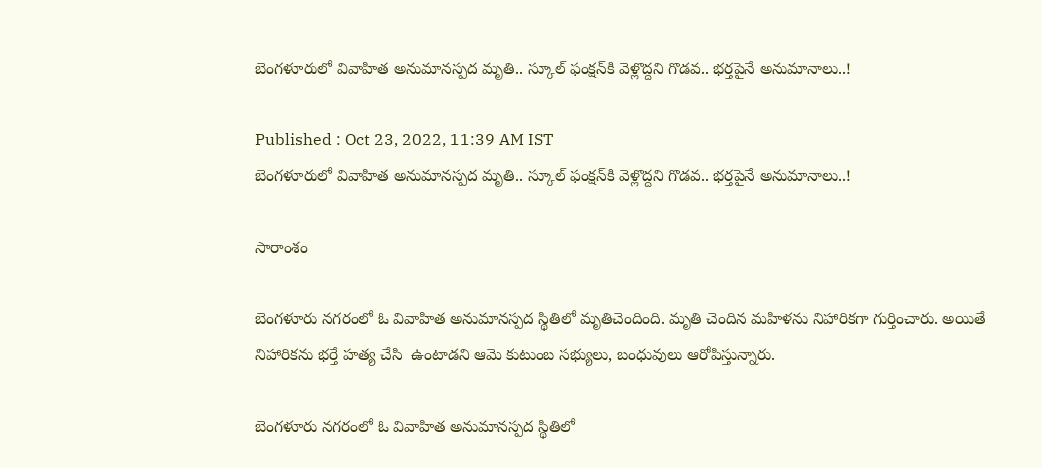బెంగళూరులో వివాహిత అనుమానస్పద మృతి.. స్కూల్ ఫంక్షన్‌కి వెళ్లొద్దని గొడవ.. భర్తపైనే అనుమానాలు..!

Published : Oct 23, 2022, 11:39 AM IST
బెంగళూరులో వివాహిత అనుమానస్పద మృతి.. స్కూల్ ఫంక్షన్‌కి వెళ్లొద్దని గొడవ.. భర్తపైనే అనుమానాలు..!

సారాంశం

బెంగళూరు నగరంలో ఓ వివాహిత అనుమానస్పద స్థితిలో మృతిచెందింది. మృతి చెందిన మహిళను నిహారికగా గుర్తించారు. అయితే నిహారికను భర్తే హత్య చేసి  ఉంటాడని ఆమె కుటుంబ సభ్యులు, బంధువులు ఆరోపిస్తున్నారు.

బెంగళూరు నగరంలో ఓ వివాహిత అనుమానస్పద స్థితిలో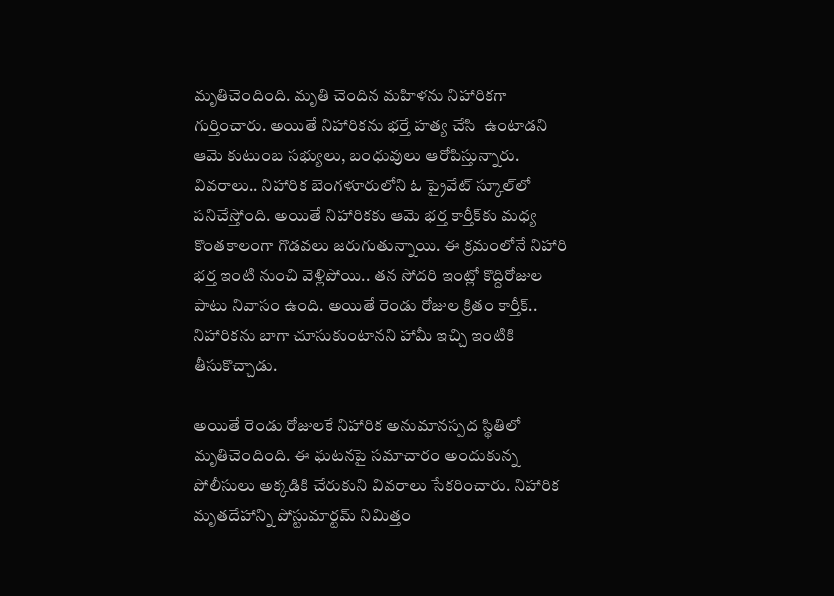మృతిచెందింది. మృతి చెందిన మహిళను నిహారికగా గుర్తించారు. అయితే నిహారికను భర్తే హత్య చేసి  ఉంటాడని ఆమె కుటుంబ సభ్యులు, బంధువులు ఆరోపిస్తున్నారు. వివరాలు.. నిహారిక బెంగళూరులోని ఓ ప్రైవేట్ స్కూల్‌లో పనిచేస్తోంది. అయితే నిహారికకు ఆమె భర్త కార్తీక్‌కు మధ్య కొంతకాలంగా గొడవలు జరుగుతున్నాయి. ఈ క్రమంలోనే నిహారి భర్త ఇంటి నుంచి వెళ్లిపోయి.. తన సోదరి ఇంట్లో కొద్దిరోజుల పాటు నివాసం ఉంది. అయితే రెండు రోజుల క్రితం కార్తీక్.. నిహారికను బాగా చూసుకుంటానని హామీ ఇచ్చి ఇంటికి తీసుకొచ్చాడు.

అయితే రెండు రోజులకే నిహారిక అనుమానస్పద స్థితిలో మృతిచెందింది. ఈ ఘటనపై సమాచారం అందుకున్న పోలీసులు అక్కడికి చేరుకుని వివరాలు సేకరించారు. నిహారిక మృతదేహాన్ని పోస్టుమార్టమ్ నిమిత్తం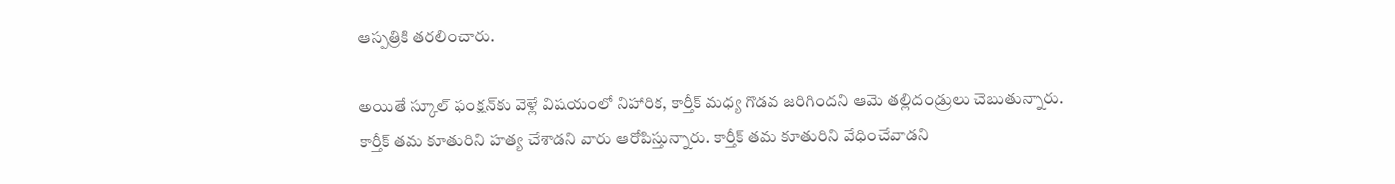ఆస్పత్రికి తరలించారు.

అయితే స్కూల్ ఫంక్షన్‌కు వెళ్లే విషయంలో నిహారిక, కార్తీక్ మధ్య గొడవ జరిగిందని ఆమె తల్లిదండ్రులు చెబుతున్నారు. కార్తీక్ తమ కూతురిని హత్య చేశాడని వారు ఆరోపిస్తున్నారు. కార్తీక్ తమ కూతురిని వేధించేవాడని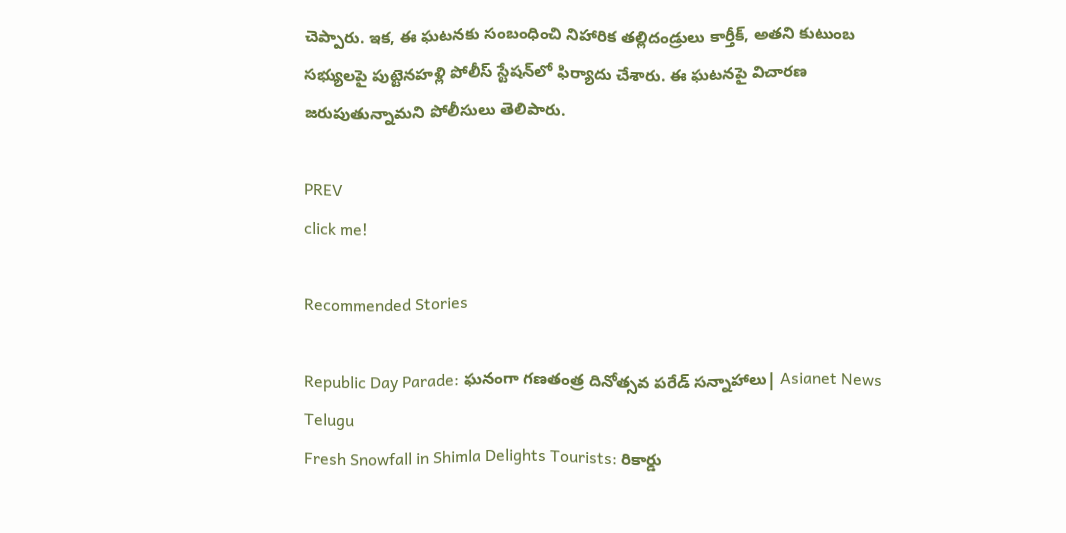చెప్పారు. ఇక, ఈ ఘటనకు సంబంధించి నిహారిక తల్లిదండ్రులు కార్తీక్, అతని కుటుంబ సభ్యులపై పుట్టెనహళ్లి పోలీస్ స్టేషన్‌లో ఫిర్యాదు చేశారు. ఈ ఘటనపై విచారణ జరుపుతున్నామని పోలీసులు తెలిపారు.

PREV
click me!

Recommended Stories

Republic Day Parade: ఘనంగా గణతంత్ర దినోత్సవ పరేడ్ సన్నాహాలు| Asianet News Telugu
Fresh Snowfall in Shimla Delights Tourists: రికార్డు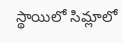స్థాయిలో సిమ్లాలో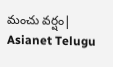మంచు వర్షం| Asianet Telugu